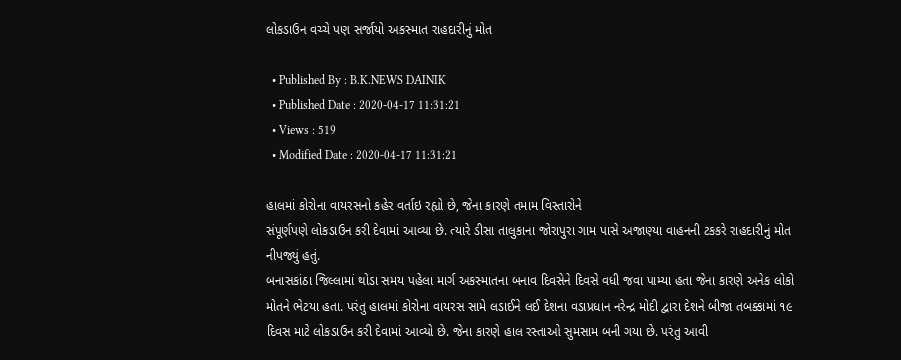લોકડાઉન વચ્ચે પણ સર્જાયો અકસ્માત રાહદારીનું મોત

  • Published By : B.K.NEWS DAINIK
  • Published Date : 2020-04-17 11:31:21
  • Views : 519
  • Modified Date : 2020-04-17 11:31:21

હાલમાં કોરોના વાયરસનો કહેર વર્તાઇ રહ્યો છે, જેના કારણે તમામ વિસ્તારોને
સંપૂર્ણપણે લોકડાઉન કરી દેવામાં આવ્યા છે. ત્યારે ડીસા તાલુકાના જોરાપુરા ગામ પાસે અજાણ્યા વાહનની ટકકરે રાહદારીનું મોત નીપજ્યું હતું.
બનાસકાંઠા જિલ્લામાં થોડા સમય પહેલા માર્ગ અકસ્માતના બનાવ દિવસેને દિવસે વધી જવા પામ્યા હતા જેના કારણે અનેક લોકો મોતને ભેટયા હતા. પરંતુ હાલમાં કોરોના વાયરસ સામે લડાઈને લઈ દેશના વડાપ્રધાન નરેન્દ્ર મોદી દ્વારા દેશને બીજા તબક્કામાં ૧૯ દિવસ માટે લોકડાઉન કરી દેવામાં આવ્યો છે. જેના કારણે હાલ રસ્તાઓ સુમસામ બની ગયા છે. પરંતુ આવી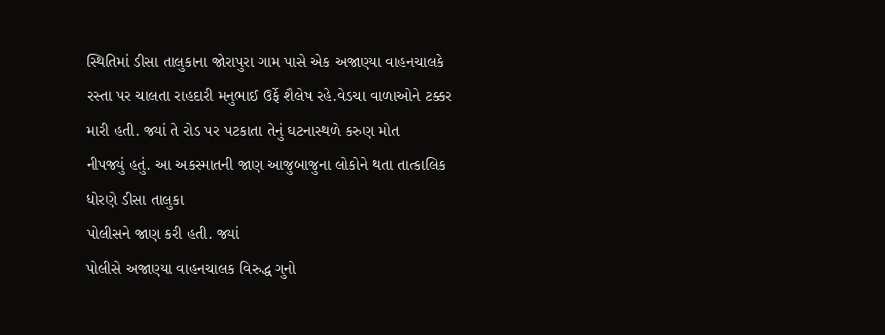સ્થિતિમાં ડીસા તાલુકાના જોરાપુરા ગામ પાસે એક અજાણ્યા વાહનચાલકે રસ્તા પર ચાલતા રાહદારી મનુભાઈ ઉર્ફે શૈલેષ રહે.વેડચા વાળાઓને ટક્કર મારી હતી. જ્યાં તે રોડ પર પટકાતા તેનું ઘટનાસ્થળે કરુણ મોત
નીપજ્યું હતું. આ અકસ્માતની જાણ આજુબાજુના લોકોને થતા તાત્કાલિક ધોરણે ડીસા તાલુકા
પોલીસને જાણ કરી હતી. જ્યાં
પોલીસે અજાણ્યા વાહનચાલક વિરુદ્ધ ગુનો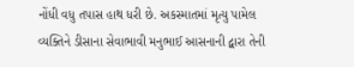નોંધી વધુ તપાસ હાથ ધરી છે. અકસ્માતમાં મૃત્યુ પામેલ વ્યક્તિને ડીસાના સેવાભાવી મનુભાઈ આસનાની દ્વારા તેની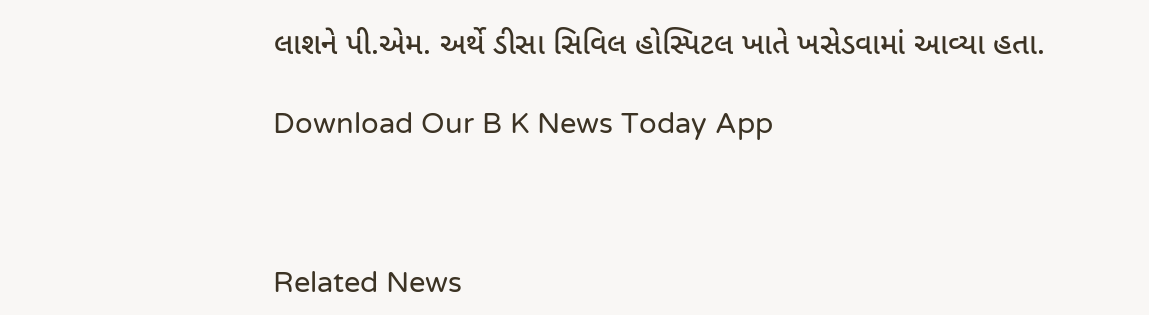લાશને પી.એમ. અર્થે ડીસા સિવિલ હોસ્પિટલ ખાતે ખસેડવામાં આવ્યા હતા.

Download Our B K News Today App



Related News